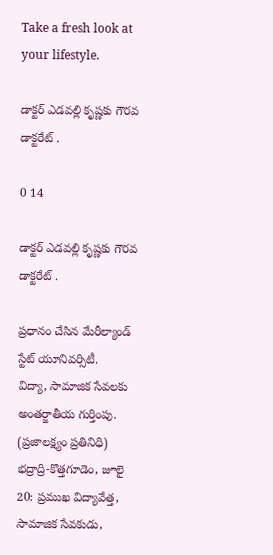Take a fresh look at your lifestyle.

డాక్టర్ ఎడవల్లి కృష్ణకు గౌరవ డాక్టరేట్ .

0 14

డాక్టర్ ఎడవల్లి కృష్ణకు గౌరవ డాక్టరేట్ .

ప్రధానం చేసిన మేరీల్యాండ్ స్టేట్ యూనివర్సిటీ.
విద్యా, సామాజిక సేవలకు అంతర్జాతీయ గుర్తింపు.
(ప్రజాలక్ష్యం ప్రతినిధి)
భద్రాద్రి-కొత్తగూడెం, జూలై 20: ప్రముఖ విద్యావేత్త, సామాజిక సేవకుడు,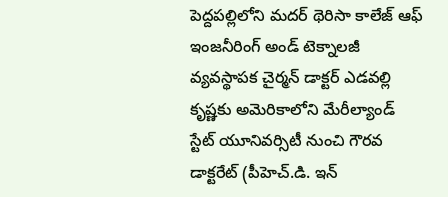పెద్దపల్లిలోని మదర్ థెరిసా కాలేజ్ ఆఫ్ ఇంజనీరింగ్ అండ్ టెక్నాలజీ వ్యవస్థాపక చైర్మన్ డాక్టర్ ఎడవల్లి కృష్ణకు అమెరికాలోని మేరీల్యాండ్ స్టేట్ యూనివర్సిటీ నుంచి గౌరవ డాక్టరేట్ (పీహెచ్.డి. ఇన్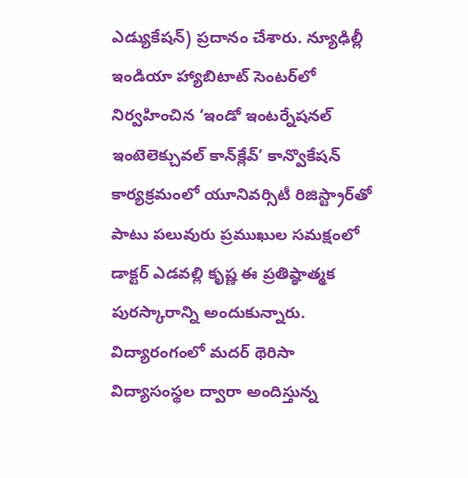ఎడ్యుకేషన్) ప్రదానం చేశారు. న్యూఢిల్లీ ఇండియా హ్యాబిటాట్ సెంటర్‌లో నిర్వహించిన ‘ఇండో ఇంటర్నేషనల్ ఇంటెలెక్చువల్ కాన్‌క్లేవ్’ కాన్వొకేషన్ కార్యక్రమంలో యూనివర్సిటీ రిజిస్ట్రార్‌తో పాటు పలువురు ప్రముఖుల సమక్షంలో డాక్టర్ ఎడవల్లి కృష్ణ ఈ ప్రతిష్ఠాత్మక పురస్కారాన్ని అందుకున్నారు. విద్యారంగంలో మదర్ థెరిసా విద్యాసంస్థల ద్వారా అందిస్తున్న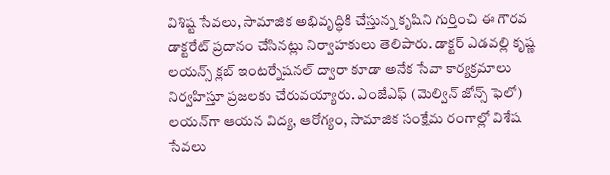విశిష్ట సేవలు, సామాజిక అభివృద్ధికి చేస్తున్న కృషిని గుర్తించి ఈ గౌరవ డాక్టరేట్ ప్రదానం చేసినట్లు నిర్వాహకులు తెలిపారు. డాక్టర్ ఎడవల్లి కృష్ణ లయన్స్ క్లబ్ ఇంటర్నేషనల్ ద్వారా కూడా అనేక సేవా కార్యక్రమాలు నిర్వహిస్తూ ప్రజలకు చేరువయ్యారు. ఎంజేఎఫ్ (మెల్విన్ జోన్స్ ఫెలో) లయన్‌గా ఆయన విద్య, ఆరోగ్యం, సామాజిక సంక్షేమ రంగాల్లో విశేష సేవలు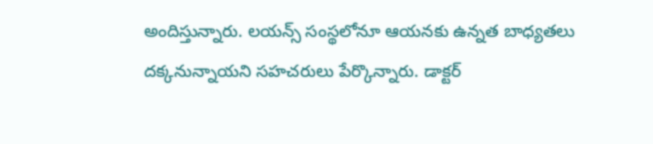అందిస్తున్నారు. లయన్స్ సంస్థలోనూ ఆయనకు ఉన్నత బాధ్యతలు దక్కనున్నాయని సహచరులు పేర్కొన్నారు. డాక్టర్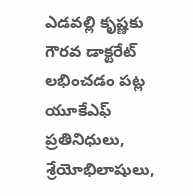ఎడవల్లి కృష్ణకు గౌరవ డాక్టరేట్ లభించడం పట్ల యూకేఎఫ్ ప్రతినిధులు, శ్రేయోభిలాషులు,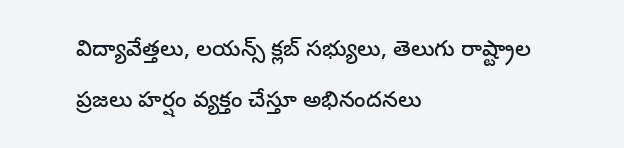విద్యావేత్తలు, లయన్స్ క్లబ్ సభ్యులు, తెలుగు రాష్ట్రాల ప్రజలు హర్షం వ్యక్తం చేస్తూ అభినందనలు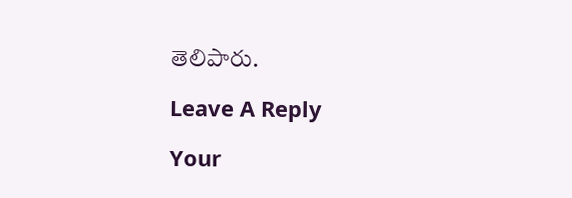తెలిపారు.

Leave A Reply

Your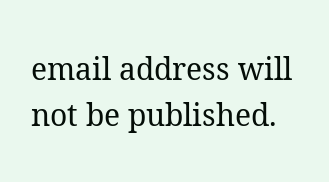email address will not be published.